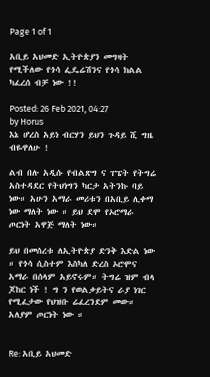Page 1 of 1

አቢይ አህመድ ኢትዮጵያን መግዛት የሚችለው የጎሳ ፌዴሬሽንና የጎሳ ክልል ካፈረሰ ብቻ ነው !!

Posted: 26 Feb 2021, 04:27
by Horus
እኔ ሆረስ አይነ ብርሃን ይህን ጉዳይ ሺ ግዜ ብዬዋለሁ !

ልብ በሉ አዲሱ የብልጽግ ና ፐፔት የትግሬ አስተዳደር የትህነግን ካርታ አትንኩ ባይ ነው። አሁን አማራ መሪቱን በአቢይ ሊቀማ ነው ማለት ነው ። ይህ ደሞ የኦሮማራ ጦርነት አዋጅ ማለት ነው።

ይህ በመሰረቱ ለኢትዮጵያ ድንቅ እድል ነው ። የጎሳ ሲስተም እስካለ ድረስ ኦሮሞና አማራ በሰላም አይኖሩም። ትግሬ ዝም ብላ ጆከር ነች ! ግ ን የወልቃይትና ራያ ነገር የሚፈታው የህዝቡ ሬፈረንደም መው። አለያም ጦርነት ነው ።


Re: አቢይ አህመድ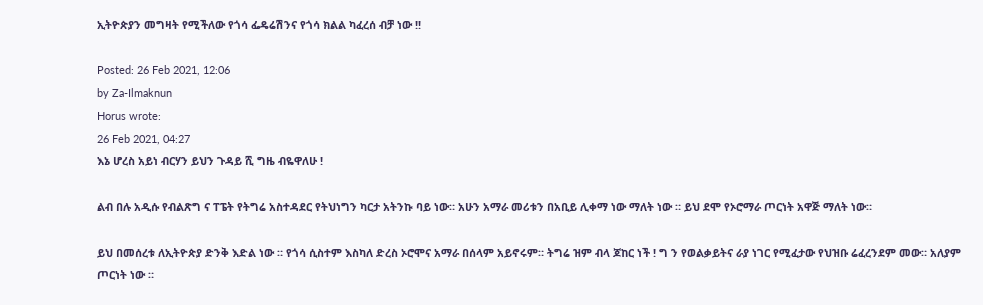ኢትዮጵያን መግዛት የሚችለው የጎሳ ፌዴሬሽንና የጎሳ ክልል ካፈረሰ ብቻ ነው !!

Posted: 26 Feb 2021, 12:06
by Za-Ilmaknun
Horus wrote:
26 Feb 2021, 04:27
እኔ ሆረስ አይነ ብርሃን ይህን ጉዳይ ሺ ግዜ ብዬዋለሁ !

ልብ በሉ አዲሱ የብልጽግ ና ፐፔት የትግሬ አስተዳደር የትህነግን ካርታ አትንኩ ባይ ነው። አሁን አማራ መሪቱን በአቢይ ሊቀማ ነው ማለት ነው ። ይህ ደሞ የኦሮማራ ጦርነት አዋጅ ማለት ነው።

ይህ በመሰረቱ ለኢትዮጵያ ድንቅ እድል ነው ። የጎሳ ሲስተም እስካለ ድረስ ኦሮሞና አማራ በሰላም አይኖሩም። ትግሬ ዝም ብላ ጆከር ነች ! ግ ን የወልቃይትና ራያ ነገር የሚፈታው የህዝቡ ሬፈረንደም መው። አለያም ጦርነት ነው ።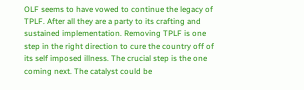OLF seems to have vowed to continue the legacy of TPLF. After all they are a party to its crafting and sustained implementation. Removing TPLF is one step in the right direction to cure the country off of its self imposed illness. The crucial step is the one coming next. The catalyst could be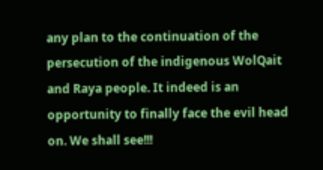any plan to the continuation of the persecution of the indigenous WolQait and Raya people. It indeed is an opportunity to finally face the evil head on. We shall see!!!